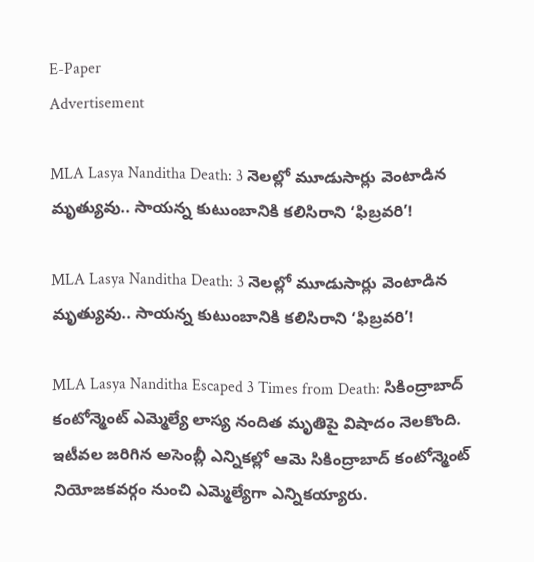E-Paper
Advertisement

MLA Lasya Nanditha Death: 3 నెలల్లో మూడుసార్లు వెంటాడిన మృత్యువు.. సాయన్న కుటుంబానికి కలిసిరాని ‘ఫిబ్రవరి’!

MLA Lasya Nanditha Death: 3 నెలల్లో మూడుసార్లు వెంటాడిన మృత్యువు.. సాయన్న కుటుంబానికి కలిసిరాని ‘ఫిబ్రవరి’!

MLA Lasya Nanditha Escaped 3 Times from Death: సికింద్రాబాద్ కంటోన్మెంట్ ఎమ్మెల్యే లాస్య నందిత మృతిపై విషాదం నెలకొంది. ఇటీవల జరిగిన అసెంబ్లీ ఎన్నికల్లో ఆమె సికింద్రాబాద్ కంటోన్మెంట్ నియోజకవర్గం నుంచి ఎమ్మెల్యేగా ఎన్నికయ్యారు.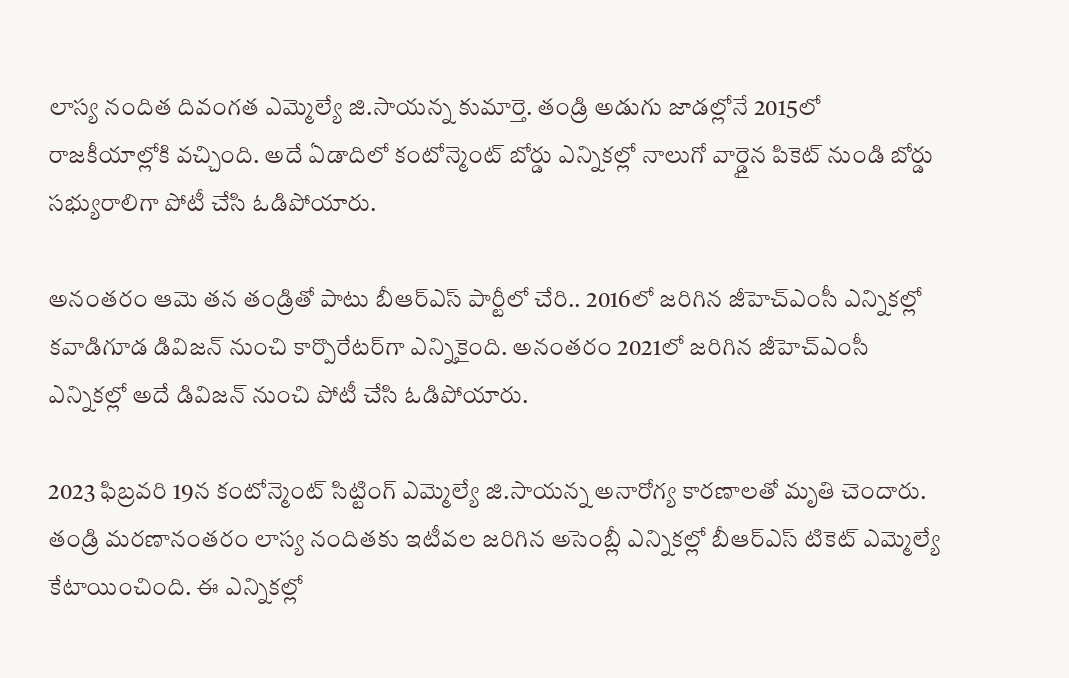లాస్య నందిత దివంగత ఎమ్మెల్యే జి.సాయన్న కుమార్తె. తండ్రి అడుగు జాడల్లోనే 2015లో రాజకీయాల్లోకి వచ్చింది. అదే ఏడాదిలో కంటోన్మెంట్‌ బోర్డు ఎన్నికల్లో నాలుగో వార్డైన పికెట్ నుండి బోర్డు సభ్యురాలిగా పోటీ చేసి ఓడిపోయారు.

అనంతరం ఆమె తన తండ్రితో పాటు బీఆర్ఎస్ పార్టీలో చేరి.. 2016లో జరిగిన జీహెచ్‌ఎంసీ ఎన్నికల్లో కవాడిగూడ డివిజన్‌ నుంచి కార్పొరేటర్‌గా ఎన్నికైంది. అనంతరం 2021లో జరిగిన జీహెచ్‌ఎంసీ ఎన్నికల్లో అదే డివిజన్‌ నుంచి పోటీ చేసి ఓడిపోయారు.

2023 ఫిబ్రవరి 19న కంటోన్మెంట్ సిట్టింగ్‌ ఎమ్మెల్యే జి.సాయన్న అనారోగ్య కారణాలతో మృతి చెందారు. తండ్రి మరణానంతరం లాస్య నందితకు ఇటీవల జరిగిన అసెంబ్లీ ఎన్నికల్లో బీఆర్ఎ‌స్ టికెట్ ఎమ్మెల్యే కేటాయించింది. ఈ ఎన్నికల్లో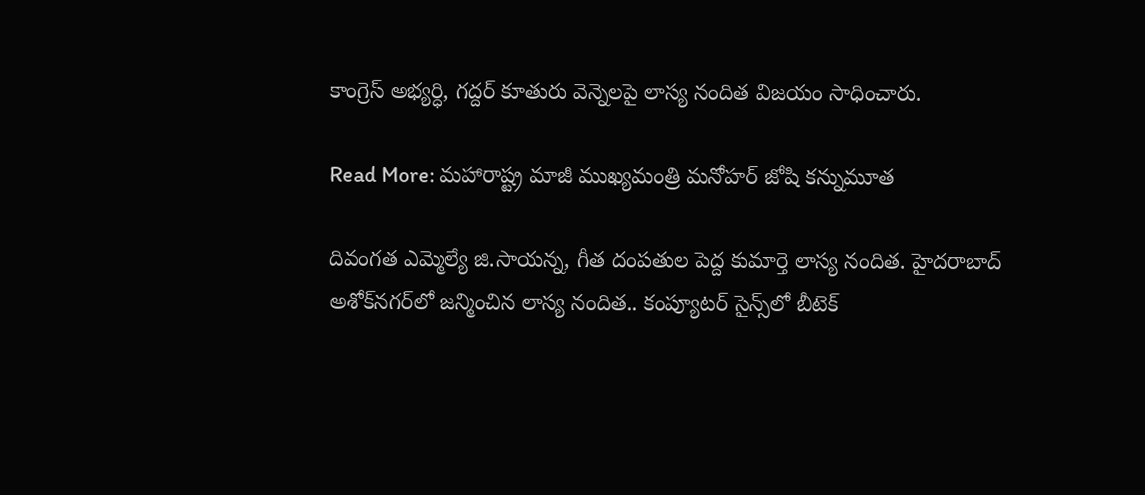కాంగ్రెస్ అభ్యర్ధి, గద్దర్ కూతురు వెన్నెలపై లాస్య నందిత విజయం సాధించారు.

Read More: మహారాష్ట్ర మాజీ ముఖ్యమంత్రి మనోహర్ జోషి కన్నుమూత

దివంగత ఎమ్మెల్యే జి.సాయన్న, గీత దంపతుల పెద్ద కుమార్తె లాస్య నందిత. హైదరాబాద్‌ అశోక్‌నగర్‌లో జన్మించిన లాస్య నందిత.. కంప్యూటర్‌ సైన్స్‌లో బీటెక్‌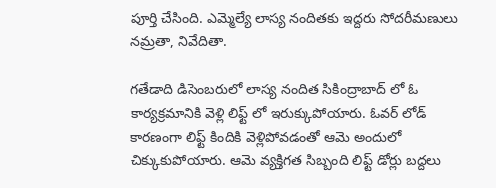పూర్తి చేసింది. ఎమ్మెల్యే లాస్య నందితకు ఇద్దరు సోదరీమణులు నమ్రతా, నివేదితా.

గతేడాది డిసెంబరులో లాస్య నందిత సికింద్రాబాద్ లో ఓ కార్యక్రమానికి వెళ్లి లిఫ్ట్ లో ఇరుక్కుపోయారు. ఓవర్ లోడ్ కారణంగా లిఫ్ట్ కిందికి వెళ్లిపోవడంతో ఆమె అందులో చిక్కుకుపోయారు. ఆమె వ్యక్తిగత సిబ్బంది లిఫ్ట్ డోర్లు బద్దలు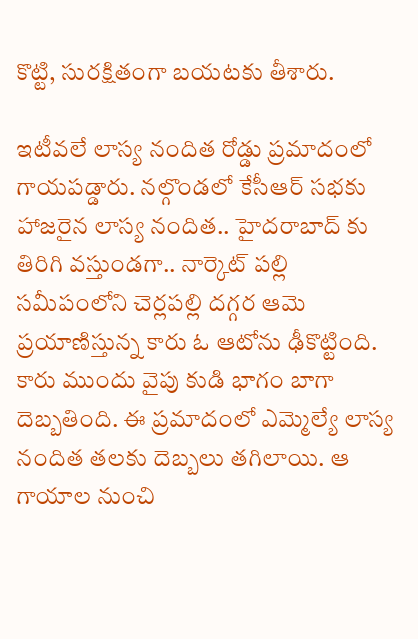కొట్టి, సురక్షితంగా బయటకు తీశారు.

ఇటీవలే లాస్య నందిత రోడ్డు ప్రమాదంలో గాయపడ్డారు. నల్గొండలో కేసీఆర్ సభకు హాజరైన లాస్య నందిత.. హైదరాబాద్ కు తిరిగి వస్తుండగా.. నార్కెట్ పల్లి సమీపంలోని చెర్లపల్లి దగ్గర ఆమె ప్రయాణిస్తున్న కారు ఓ ఆటోను ఢీకొట్టింది. కారు ముందు వైపు కుడి భాగం బాగా దెబ్బతింది. ఈ ప్రమాదంలో ఎమ్మెల్యే లాస్య నందిత తలకు దెబ్బలు తగిలాయి. ఆ గాయాల నుంచి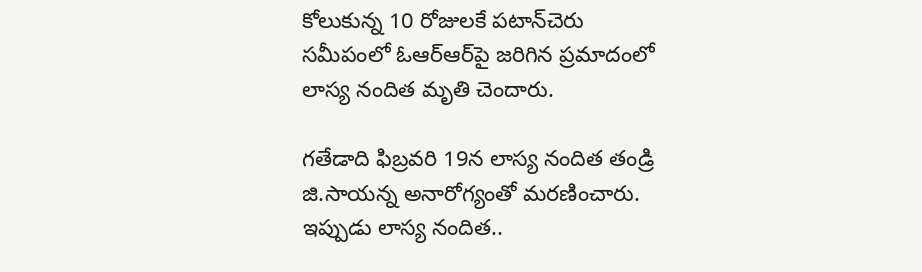కోలుకున్న 10 రోజులకే పటాన్‌చెరు సమీపంలో ఓఆర్ఆర్‌పై జరిగిన ప్రమాదంలో లాస్య నందిత మృతి చెందారు.

గతేడాది ఫిబ్రవరి 19న లాస్య నందిత తండ్రి జి.సాయన్న అనారోగ్యంతో మరణించారు. ఇప్పుడు లాస్య నందిత..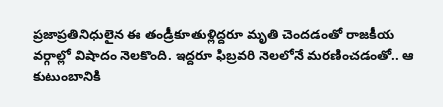ప్రజాప్రతినిధులైన ఈ తండ్రీకూతుళ్లిద్దరూ మృతి చెందడంతో రాజకీయ వర్గాల్లో విషాదం నెలకొంది. ఇద్దరూ ఫిబ్రవరి నెలలోనే మరణించడంతో.. ఆ కుటుంబానికి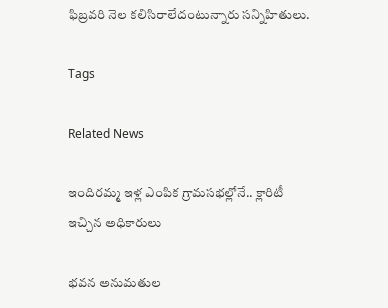ఫిబ్రవరి నెల కలిసిరాలేదంటున్నారు సన్నిహితులు.

Tags

Related News

ఇందిరమ్మ ఇళ్ల ఎంపిక గ్రామసభల్లోనే.. క్లారిటీ ఇచ్చిన అధికారులు

భవన అనుమతుల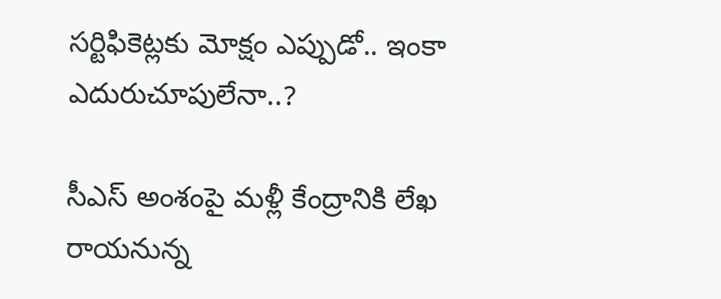సర్టిఫికెట్లకు మోక్షం ఎప్పుడో.. ఇంకా ఎదురుచూపులేనా..?

సీఎస్ అంశంపై మళ్లీ కేంద్రానికి లేఖ రాయనున్న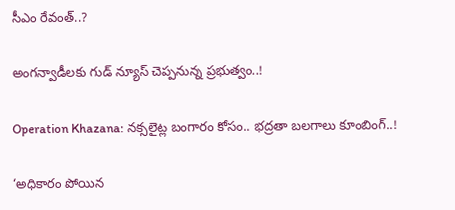సీఎం రేవంత్..?

అంగన్వాడీలకు గుడ్ న్యూస్ చెప్పనున్న ప్రభుత్వం..!

Operation Khazana: నక్సలైట్ల బంగారం కోసం.. భద్రతా బలగాలు కూంబింగ్..!

‘అధికారం పోయిన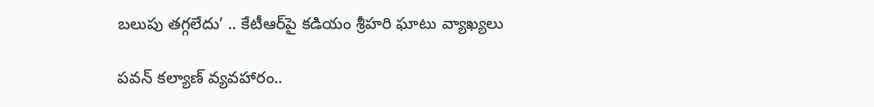బలుపు తగ్గలేదు’ .. కేటీఆర్‌పై కడియం శ్రీహరి ఘాటు వ్యాఖ్యలు

పవన్ కల్యాణ్ వ్యవహారం..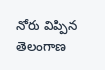నోరు విప్పిన తెలంగాణ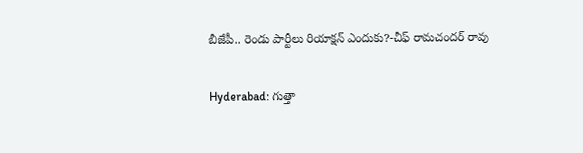బీజేపీ.. రెండు పార్టీలు రియాక్షన్ ఎందుకు?-చీఫ్ రామచందర్ రావు

Hyderabad: గుత్తా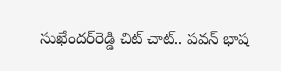సుఖేందర్‌రెడ్డి చిట్ చాట్.. పవన్ భాష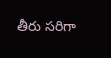తీరు సరిగా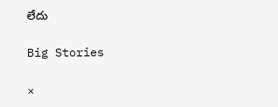లేదు

Big Stories

×